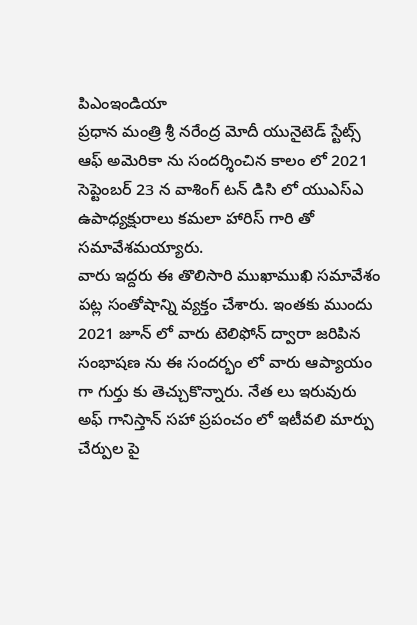పిఎంఇండియా
ప్రధాన మంత్రి శ్రీ నరేంద్ర మోదీ యునైటెడ్ స్టేట్స్ ఆఫ్ అమెరికా ను సందర్శించిన కాలం లో 2021 సెప్టెంబర్ 23 న వాశింగ్ టన్ డిసి లో యుఎస్ఎ ఉపాధ్యక్షురాలు కమలా హారిస్ గారి తో సమావేశమయ్యారు.
వారు ఇద్దరు ఈ తొలిసారి ముఖాముఖి సమావేశం పట్ల సంతోషాన్ని వ్యక్తం చేశారు. ఇంతకు ముందు 2021 జూన్ లో వారు టెలిఫోన్ ద్వారా జరిపిన సంభాషణ ను ఈ సందర్భం లో వారు ఆప్యాయం గా గుర్తు కు తెచ్చుకొన్నారు. నేత లు ఇరువురు అఫ్ గానిస్తాన్ సహా ప్రపంచం లో ఇటీవలి మార్పు చేర్పుల పై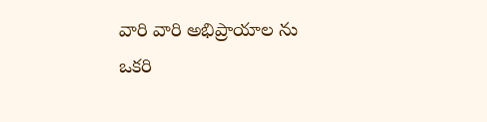వారి వారి అభిప్రాయాల ను ఒకరి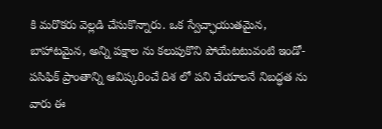కి మరొకరు వెల్లడి చేసుకొన్నారు. ఒక స్వేచ్ఛాయుతమైన, బాహాటమైన, అన్ని పక్షాల ను కలుపుకొని పోయేటటువంటి ఇండో-పసిఫిక్ ప్రాంతాన్ని ఆవిష్కరించే దిశ లో పని చేయాలనే నిబద్ధత ను వారు ఈ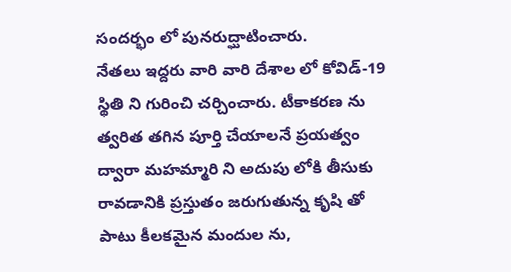సందర్భం లో పునరుద్ఘాటించారు.
నేతలు ఇద్దరు వారి వారి దేశాల లో కోవిడ్-19 స్థితి ని గురించి చర్చించారు. టీకాకరణ ను త్వరిత తగిన పూర్తి చేయాలనే ప్రయత్వం ద్వారా మహమ్మారి ని అదుపు లోకి తీసుకు రావడానికి ప్రస్తుతం జరుగుతున్న కృషి తో పాటు కీలకమైన మందుల ను,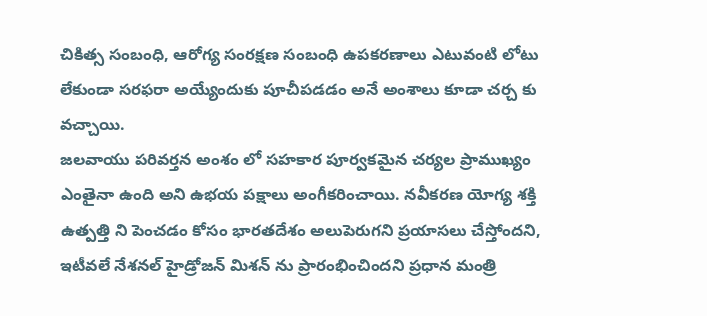చికిత్స సంబంధి, ఆరోగ్య సంరక్షణ సంబంధి ఉపకరణాలు ఎటువంటి లోటు లేకుండా సరఫరా అయ్యేందుకు పూచీపడడం అనే అంశాలు కూడా చర్చ కు వచ్చాయి.
జలవాయు పరివర్తన అంశం లో సహకార పూర్వకమైన చర్యల ప్రాముఖ్యం ఎంతైనా ఉంది అని ఉభయ పక్షాలు అంగీకరించాయి. నవీకరణ యోగ్య శక్తి ఉత్పత్తి ని పెంచడం కోసం భారతదేశం అలుపెరుగని ప్రయాసలు చేస్తోందని, ఇటీవలే నేశనల్ హైడ్రోజన్ మిశన్ ను ప్రారంభించిందని ప్రధాన మంత్రి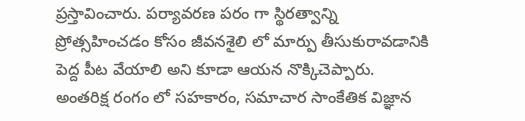ప్రస్తావించారు. పర్యావరణ పరం గా స్థిరత్వాన్ని ప్రోత్సహించడం కోసం జీవనశైలి లో మార్పు తీసుకురావడానికి పెద్ద పీట వేయాలి అని కూడా ఆయన నొక్కిచెప్పారు.
అంతరిక్ష రంగం లో సహకారం, సమాచార సాంకేతిక విజ్ఞాన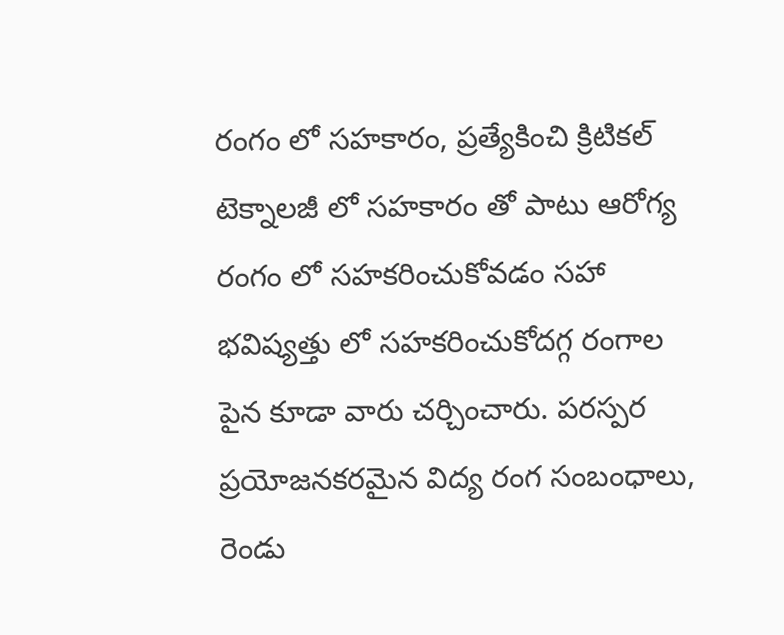రంగం లో సహకారం, ప్రత్యేకించి క్రిటికల్ టెక్నాలజీ లో సహకారం తో పాటు ఆరోగ్య రంగం లో సహకరించుకోవడం సహా భవిష్యత్తు లో సహకరించుకోదగ్గ రంగాల పైన కూడా వారు చర్చించారు. పరస్పర ప్రయోజనకరమైన విద్య రంగ సంబంధాలు, రెండు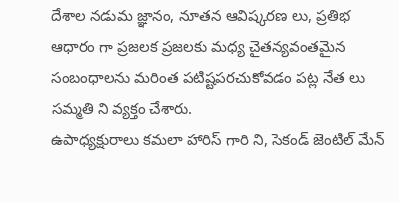దేశాల నడుమ జ్ఞానం, నూతన ఆవిష్కరణ లు, ప్రతిభ ఆధారం గా ప్రజలక ప్రజలకు మధ్య చైతన్యవంతమైన సంబంధాలను మరింత పటిష్టపరచుకోవడం పట్ల నేత లు సమ్మతి ని వ్యక్తం చేశారు.
ఉపాధ్యక్షురాలు కమలా హారిస్ గారి ని, సెకండ్ జెంటిల్ మేన్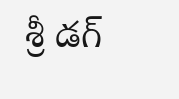శ్రీ డగ్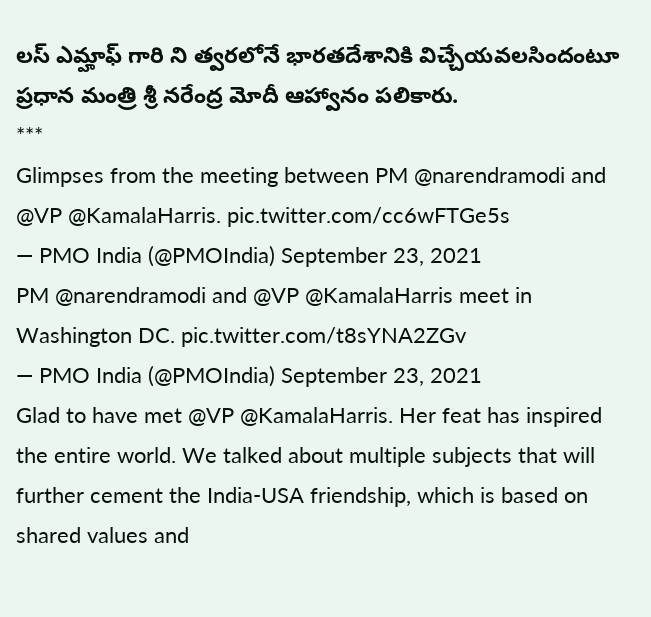లస్ ఎమ్హాఫ్ గారి ని త్వరలోనే భారతదేశానికి విచ్చేయవలసిందంటూ ప్రధాన మంత్రి శ్రీ నరేంద్ర మోదీ ఆహ్వానం పలికారు.
***
Glimpses from the meeting between PM @narendramodi and @VP @KamalaHarris. pic.twitter.com/cc6wFTGe5s
— PMO India (@PMOIndia) September 23, 2021
PM @narendramodi and @VP @KamalaHarris meet in Washington DC. pic.twitter.com/t8sYNA2ZGv
— PMO India (@PMOIndia) September 23, 2021
Glad to have met @VP @KamalaHarris. Her feat has inspired the entire world. We talked about multiple subjects that will further cement the India-USA friendship, which is based on shared values and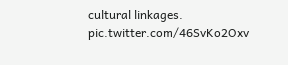cultural linkages. pic.twitter.com/46SvKo2Oxv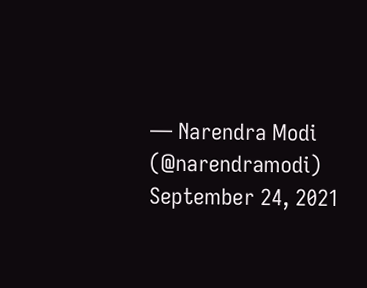— Narendra Modi (@narendramodi) September 24, 2021